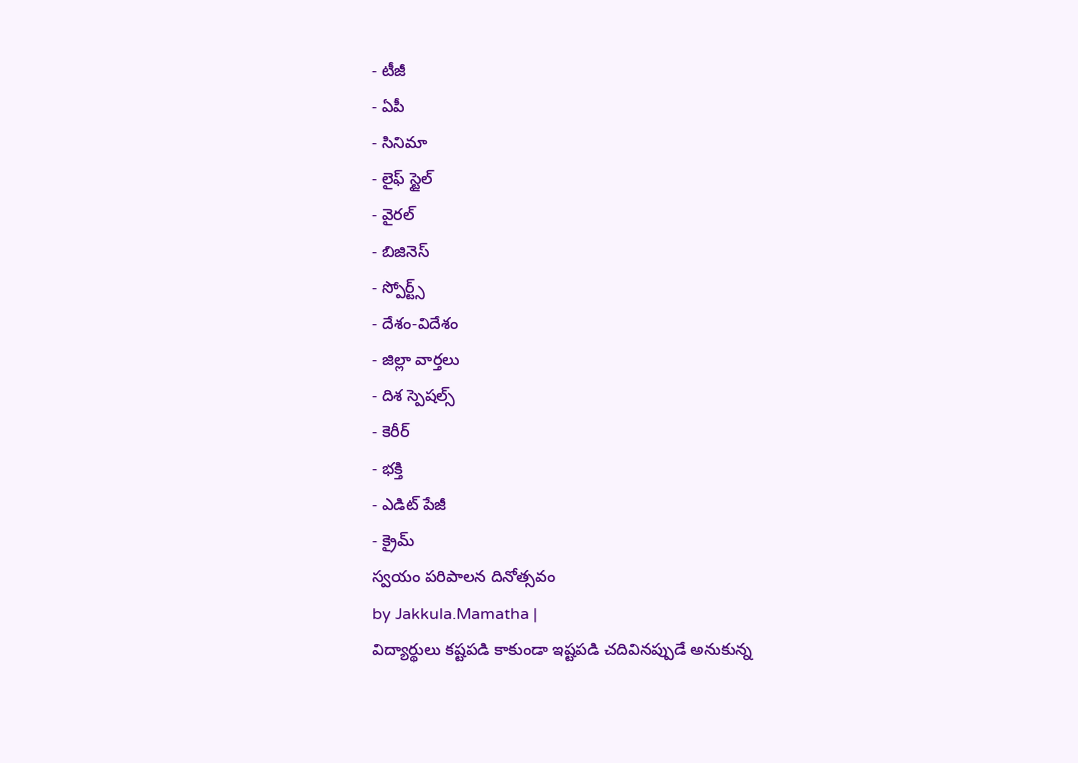- టీజీ
- ఏపీ
- సినిమా
- లైఫ్ స్టైల్
- వైరల్
- బిజినెస్
- స్పోర్ట్స్
- దేశం-విదేశం
- జిల్లా వార్తలు
- దిశ స్పెషల్స్
- కెరీర్
- భక్తి
- ఎడిట్ పేజీ
- క్రైమ్
స్వయం పరిపాలన దినోత్సవం
by Jakkula.Mamatha |
విద్యార్థులు కష్టపడి కాకుండా ఇష్టపడి చదివినప్పుడే అనుకున్న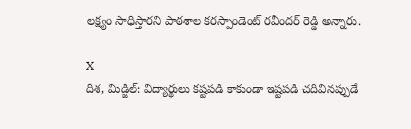లక్ష్యం సాధిస్తారని పాఠశాల కరస్పాండెంట్ రవీందర్ రెడ్డి అన్నారు.

X
దిశ, మిడ్జిల్: విద్యార్థులు కష్టపడి కాకుండా ఇష్టపడి చదివినప్పుడే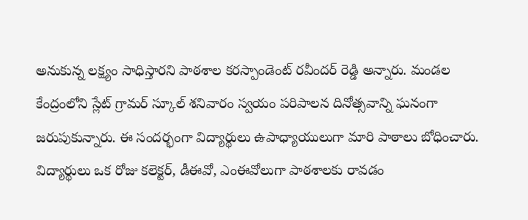అనుకున్న లక్ష్యం సాధిస్తారని పాఠశాల కరస్పాండెంట్ రవీందర్ రెడ్డి అన్నారు. మండల కేంద్రంలోని స్లేట్ గ్రామర్ స్కూల్ శనివారం స్వయం పరిపాలన దినోత్సవాన్ని ఘనంగా జరుపుకున్నారు. ఈ సందర్భంగా విద్యార్థులు ఉపాధ్యాయులుగా మారి పాఠాలు బోధించారు. విద్యార్థులు ఒక రోజు కలెక్టర్, డీఈవో, ఎంఈవోలుగా పాఠశాలకు రావడం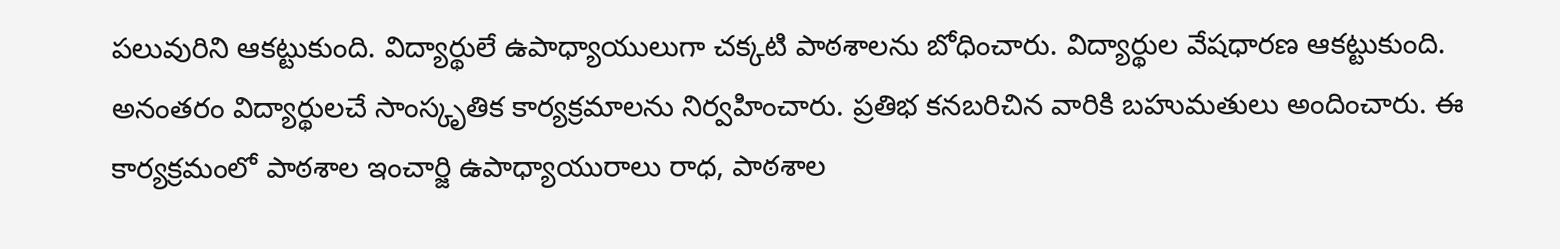పలువురిని ఆకట్టుకుంది. విద్యార్థులే ఉపాధ్యాయులుగా చక్కటి పాఠశాలను బోధించారు. విద్యార్థుల వేషధారణ ఆకట్టుకుంది. అనంతరం విద్యార్థులచే సాంస్కృతిక కార్యక్రమాలను నిర్వహించారు. ప్రతిభ కనబరిచిన వారికి బహుమతులు అందించారు. ఈ కార్యక్రమంలో పాఠశాల ఇంచార్జి ఉపాధ్యాయురాలు రాధ, పాఠశాల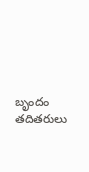బృందం తదితరులు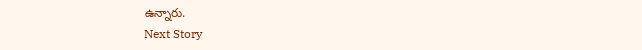ఉన్నారు.
Next Story